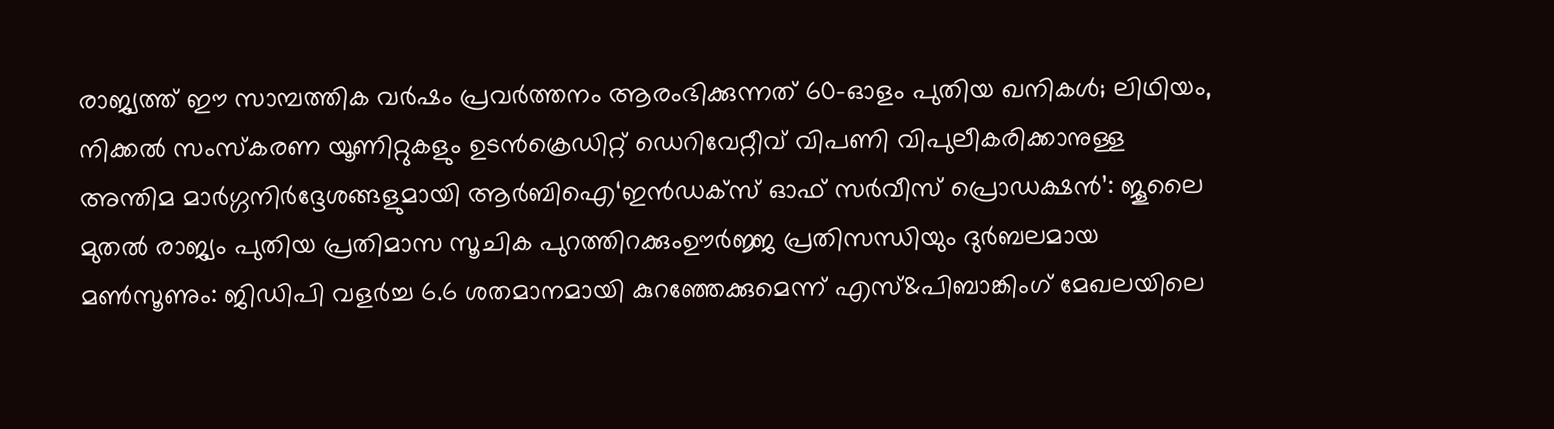രാജ്യത്ത് ഈ സാമ്പത്തിക വർഷം പ്രവർത്തനം ആരംഭിക്കുന്നത് 60-ഓളം പുതിയ ഖനികൾ; ലിഥിയം, നിക്കൽ സംസ്‌കരണ യൂണിറ്റുകളും ഉടൻക്രെഡിറ്റ് ഡെറിവേറ്റീവ് വിപണി വിപുലീകരിക്കാനുള്ള അന്തിമ മാർഗ്ഗനിർദ്ദേശങ്ങളുമായി ആർബിഐ‘ഇൻഡക്സ് ഓഫ് സർവീസ് പ്രൊഡക്ഷൻ’: ജൂലൈ മുതൽ രാജ്യം പുതിയ പ്രതിമാസ സൂചിക പുറത്തിറക്കുംഊർജ്ജ പ്രതിസന്ധിയും ദുർബലമായ മൺസൂണും: ജിഡിപി വളർച്ച 6.6 ശതമാനമായി കുറഞ്ഞേക്കുമെന്ന് എസ്&പിബാങ്കിംഗ് മേഖലയിലെ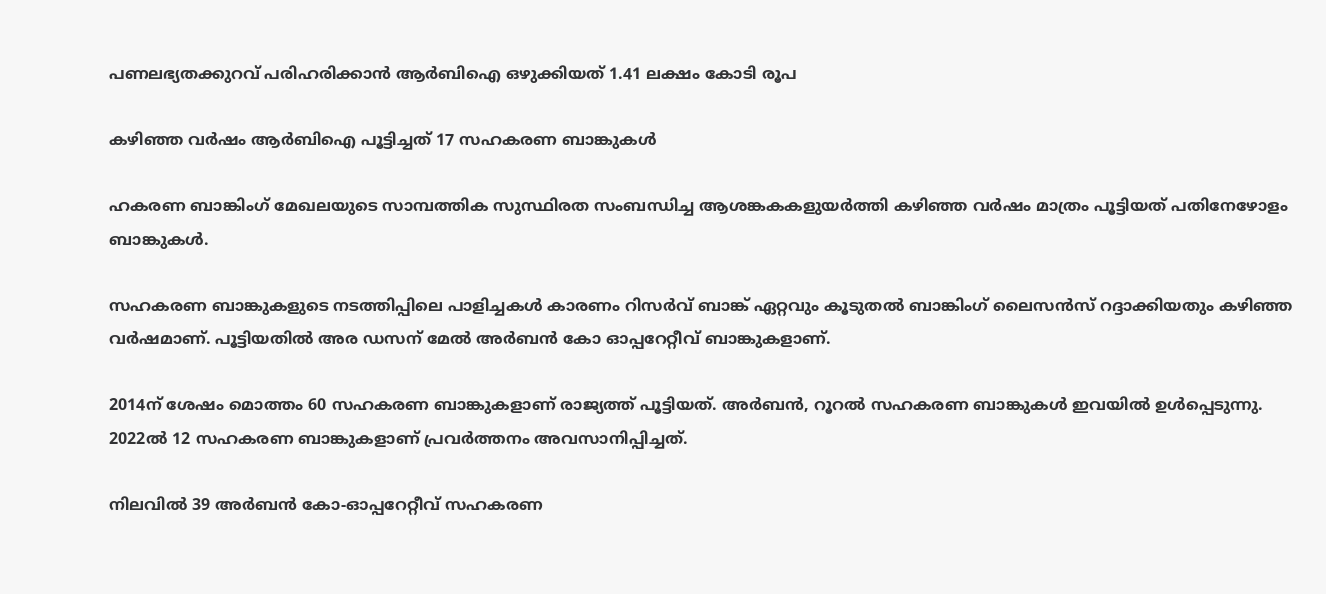പണലഭ്യതക്കുറവ് പരിഹരിക്കാൻ ആർബിഐ ഒഴുക്കിയത് 1.41 ലക്ഷം കോടി രൂപ

കഴിഞ്ഞ വർഷം ആർബിഐ പൂട്ടിച്ചത് 17 സഹകരണ ബാങ്കുകള്‍

ഹകരണ ബാങ്കിംഗ് മേഖലയുടെ സാമ്പത്തിക സുസ്ഥിരത സംബന്ധിച്ച ആശങ്കകകളുയര്‍ത്തി കഴിഞ്ഞ വര്‍ഷം മാത്രം പൂട്ടിയത് പതിനേഴോളം ബാങ്കുകള്‍.

സഹകരണ ബാങ്കുകളുടെ നടത്തിപ്പിലെ പാളിച്ചകള്‍ കാരണം റിസര്‍വ് ബാങ്ക് ഏറ്റവും കൂടുതല്‍ ബാങ്കിംഗ് ലൈസന്‍സ് റദ്ദാക്കിയതും കഴിഞ്ഞ വര്‍ഷമാണ്. പൂട്ടിയതില്‍ അര ഡസന് മേല്‍ അര്‍ബന്‍ കോ ഓപ്പറേറ്റീവ് ബാങ്കുകളാണ്.

2014ന് ശേഷം മൊത്തം 60 സഹകരണ ബാങ്കുകളാണ് രാജ്യത്ത് പൂട്ടിയത്. അര്‍ബന്‍, റൂറല്‍ സഹകരണ ബാങ്കുകള്‍ ഇവയില്‍ ഉള്‍പ്പെടുന്നു. 2022ല്‍ 12 സഹകരണ ബാങ്കുകളാണ് പ്രവര്‍ത്തനം അവസാനിപ്പിച്ചത്.

നിലവില്‍ 39 അര്‍ബന്‍ കോ-ഓപ്പറേറ്റീവ് സഹകരണ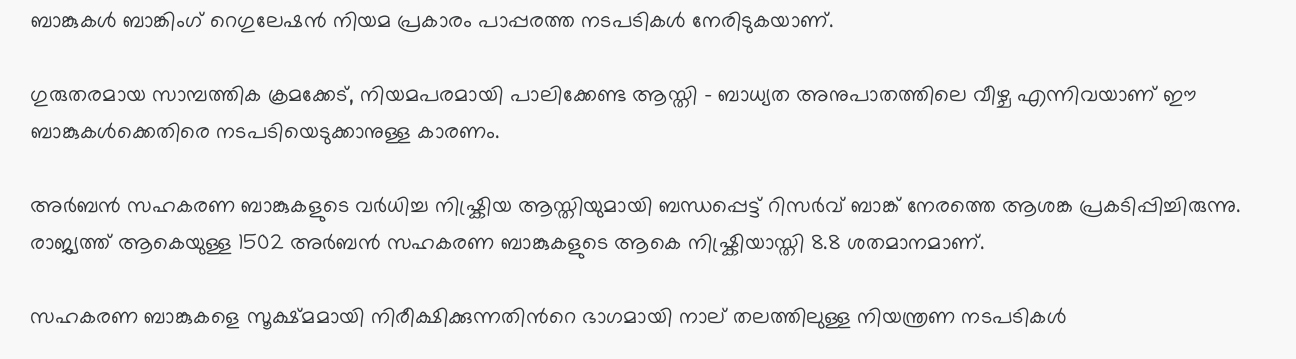ബാങ്കുകള്‍ ബാങ്കിംഗ് റെഗുലേഷന്‍ നിയമ പ്രകാരം പാപ്പരത്ത നടപടികള്‍ നേരിടുകയാണ്.

ഗുരുതരമായ സാമ്പത്തിക ക്രമക്കേട്, നിയമപരമായി പാലിക്കേണ്ട ആസ്തി – ബാധ്യത അനുപാതത്തിലെ വീഴ്ച എന്നിവയാണ് ഈ ബാങ്കുകള്‍ക്കെതിരെ നടപടിയെടുക്കാനുള്ള കാരണം.

അര്‍ബന്‍ സഹകരണ ബാങ്കുകളുടെ വര്‍ധിച്ച നിഷ്ക്രിയ ആസ്തിയുമായി ബന്ധപ്പെട്ട് റിസര്‍വ് ബാങ്ക് നേരത്തെ ആശങ്ക പ്രകടിപ്പിച്ചിരുന്നു. രാജ്യത്ത് ആകെയുള്ള 1502 അര്‍ബന്‍ സഹകരണ ബാങ്കുകളുടെ ആകെ നിഷ്ക്രിയാസ്തി 8.8 ശതമാനമാണ്.

സഹകരണ ബാങ്കുകളെ സൂക്ഷ്മമായി നിരീക്ഷിക്കുന്നതിന്‍റെ ഭാഗമായി നാല് തലത്തിലുള്ള നിയന്ത്രണ നടപടികള്‍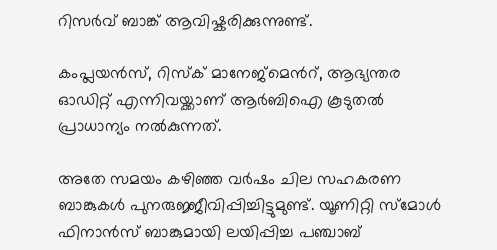റിസര്‍വ് ബാങ്ക് ആവിഷ്കരിക്കുന്നുണ്ട്.

കംപ്ലയന്‍സ്, റിസ്ക് മാനേജ്മെന്‍റ്, ആഭ്യന്തര ഓഡിറ്റ് എന്നിവയ്ക്കാണ് ആര്‍ബിഐ കൂടുതല്‍ പ്രാധാന്യം നല്‍കുന്നത്.

അതേ സമയം കഴിഞ്ഞ വര്‍ഷം ചില സഹകരണ ബാങ്കുകള്‍ പുനരുജ്ജീവിപ്പിച്ചിട്ടുമുണ്ട്. യൂണിറ്റി സ്മോള്‍ ഫിനാന്‍സ് ബാങ്കുമായി ലയിപ്പിച്ച പഞ്ചാബ്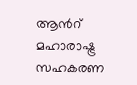ആന്‍റ് മഹാരാഷ്ട്ര സഹകരണ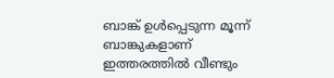ബാങ്ക് ഉള്‍പ്പെടുന്ന മൂന്ന് ബാങ്കുകളാണ് ഇത്തരത്തില്‍ വീണ്ടും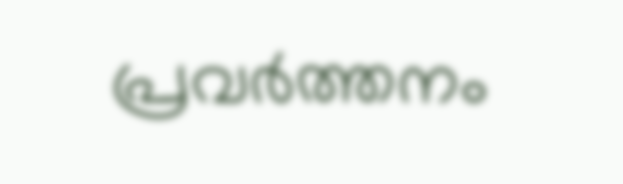പ്രവര്‍ത്തനം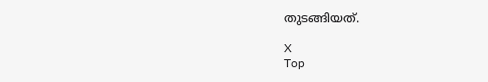തുടങ്ങിയത്.

X
Top